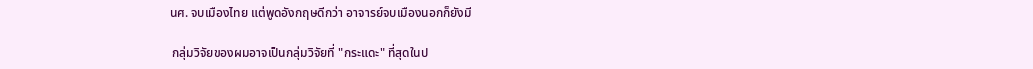นศ. จบเมืองไทย แต่พูดอังกฤษดีกว่า อาจารย์จบเมืองนอกก็ยังมี

 กลุ่มวิจัยของผมอาจเป็นกลุ่มวิจัยที่ "กระแดะ" ที่สุดในป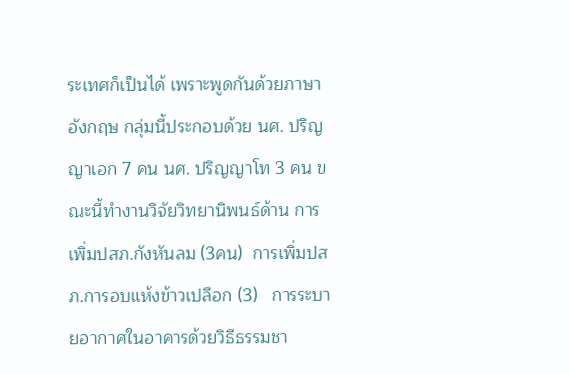ระเทศก็เป็นได้ เพราะพูดกันด้วยภาษาอังกฤษ กลุ่มนี้ประกอบด้วย นศ. ปริญญาเอก 7 คน นศ. ปริญญาโท 3 คน ขณะนี้ทำงานวิจัยวิทยานิพนธ์ด้าน การเพิ่มปสภ.กังหันลม (3คน)  การเพิ่มปสภ.การอบแห้งข้าวเปลือก (3)   การระบายอากาศในอาคารด้วยวิธีธรรมชา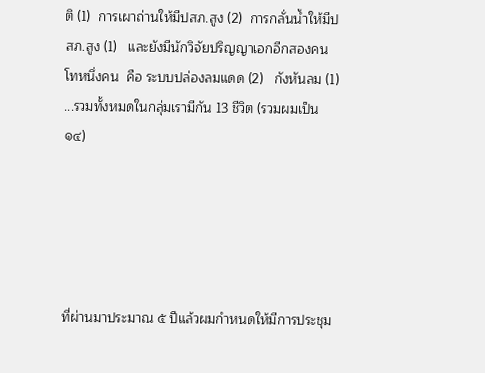ติ (1)  การเผาถ่านให้มีปสภ.สูง (2)  การกลั่นน้ำให้มีปสภ.สูง (1)   และยังมีนักวิจัยปริญญาเอกอีกสองคน โทหนึ่งคน  คือ ระบบปล่องลมแดด (2)   กังหันลม (1) ...รวมทั้งหมดในกลุ่มเรามีกัน 13 ชีวิต (รวมผมเป็น ๑๔)





ที่ผ่านมาประมาณ ๕ ปีแล้วผมกำหนดให้มีการประชุม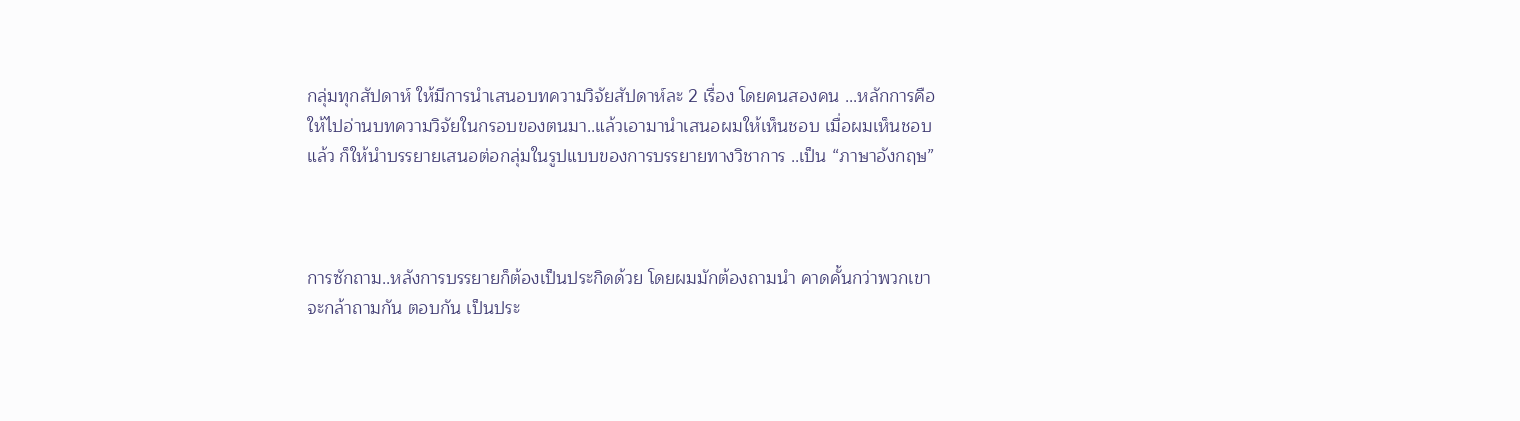กลุ่มทุกสัปดาห์ ให้มีการนำเสนอบทความวิจัยสัปดาห์ละ 2 เรื่อง โดยคนสองคน ...หลักการคือให้ไปอ่านบทความวิจัยในกรอบของตนมา..แล้วเอามานำเสนอผมให้เห็นชอบ เมื่อผมเห็นชอบแล้ว ก็ให้นำบรรยายเสนอต่อกลุ่มในรูปแบบของการบรรยายทางวิชาการ ..เป็น “ภาษาอังกฤษ”



การซักถาม..หลังการบรรยายก็ต้องเป็นประกิดด้วย โดยผมมักต้องถามนำ คาดคั้นกว่าพวกเขาจะกล้าถามกัน ตอบกัน เป็นประ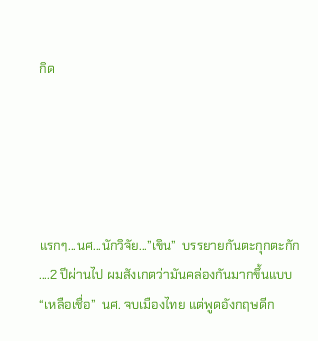กิด





แรกๆ...นศ...นักวิจัย...”เขิน”  บรรยายกันตะกุกตะกัก ....2 ปีผ่านไป ผมสังเกตว่ามันคล่องกันมากขึ้นแบบ “เหลือเชื่อ”  นศ. จบเมืองไทย แต่พูดอังกฤษดีก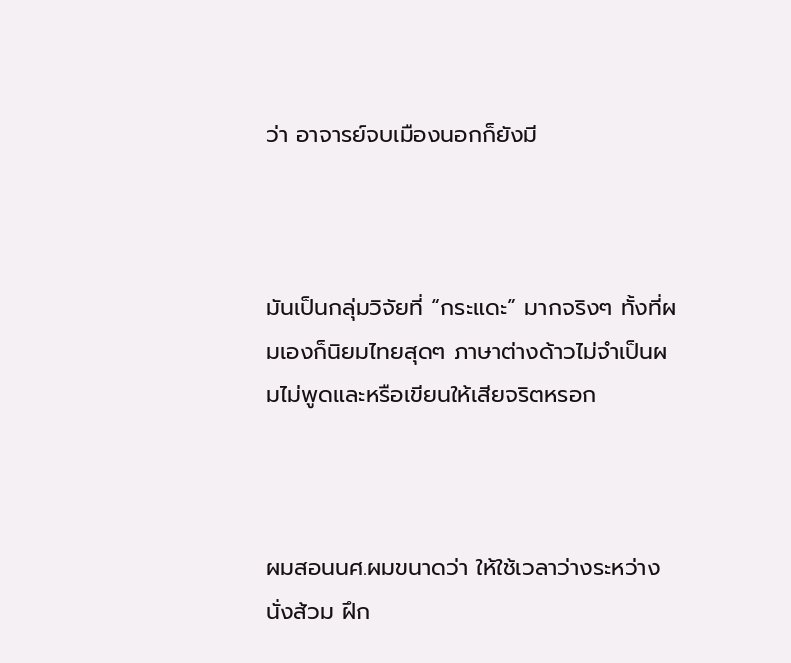ว่า อาจารย์จบเมืองนอกก็ยังมี



มันเป็นกลุ่มวิจัยที่ “กระแดะ” มากจริงๆ ทั้งที่ผมเองก็นิยมไทยสุดๆ ภาษาต่างด้าวไม่จำเป็นผมไม่พูดและหรือเขียนให้เสียจริตหรอก



ผมสอนนศ.ผมขนาดว่า ให้ใช้เวลาว่างระหว่างนั่งส้วม ฝึก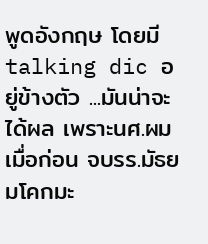พูดอังกฤษ โดยมี talking dic อยู่ข้างตัว ...มันน่าจะได้ผล เพราะนศ.ผมเมื่อก่อน จบรร.มัธยมโคกมะ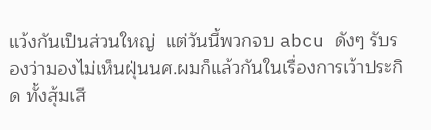แว้งกันเป็นส่วนใหญ่  แต่วันนี้พวกจบ abcu ดังๆ รับรองว่ามองไม่เห็นฝุ่นนศ.ผมก็แล้วกันในเรื่องการเว้าประกิด ทั้งสุ้มเสี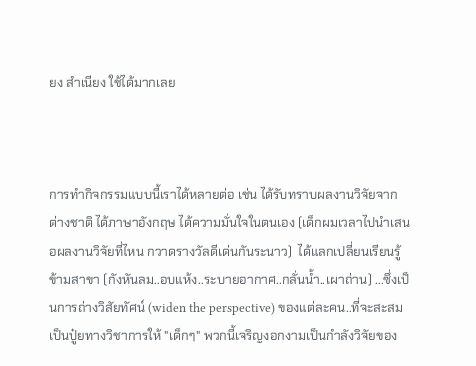ยง สำเนียง ใช้ได้มากเลย



การทำกิจกรรมแบบนี้เราได้หลายต่อ เช่น ได้รับทราบผลงานวิจัยจากต่างชาติ ได้ภาษาอังกฤษ ได้ความมั่นใจในตนเอง (เด็กผมเวลาไปนำเสนอผลงานวิจัยที่ไหน กวาดรางวัลดีเด่นกันระนาว)  ได้แลกเปลี่ยนเรียนรู้ข้ามสาขา (กังหันลม..อบแห้ง..ระบายอากาศ..กลั่นน้ำ..เผาถ่าน) ...ซึ่งเป็นการถ่างวิสัยทัศน์ (widen the perspective) ของแต่ละคน..ที่จะสะสมเป็นปู๋ยทางวิชาการให้ "เด็กๆ" พวกนี้เจริญงอกงามเป็นกำลังวิจัยของ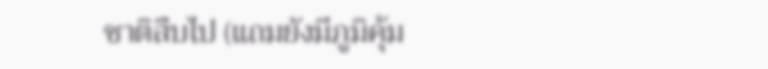ชาติสืบไป (แถมยังมีภูมิคุ้ม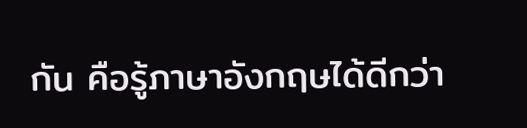กัน คือรู้ภาษาอังกฤษได้ดีกว่า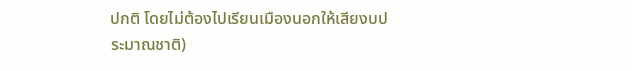ปกติ โดยไม่ต้องไปเรียนเมืองนอกให้เสียงบประมาณชาติ)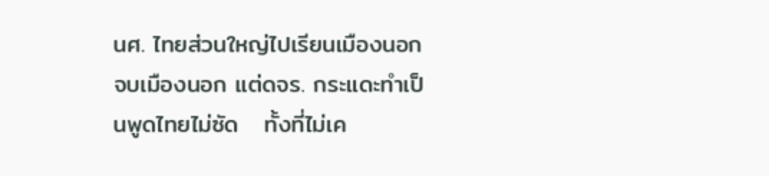นศ. ไทยส่วนใหญ่ไปเรียนเมืองนอก จบเมืองนอก แต่ดจร. กระแดะทำเป็นพูดไทยไม่ซัด   ทั้งที่ไม่เค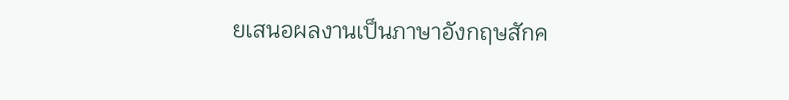ยเสนอผลงานเป็นภาษาอังกฤษสักค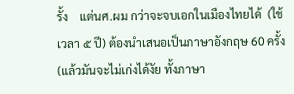รั้ง    แต่นศ.ผม กว่าจะจบเอกในเมืองไทยได้  (ใช้เวลา ๕ ปี) ต้องนำเสนอเป็นภาษาอังกฤษ 60 ครั้ง (แล้วมันจะไม่เก่งได้งัย ทั้งภาษา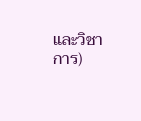และวิชาการ)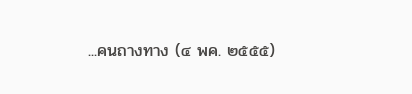...คนถางทาง (๔ พค. ๒๕๕๕)